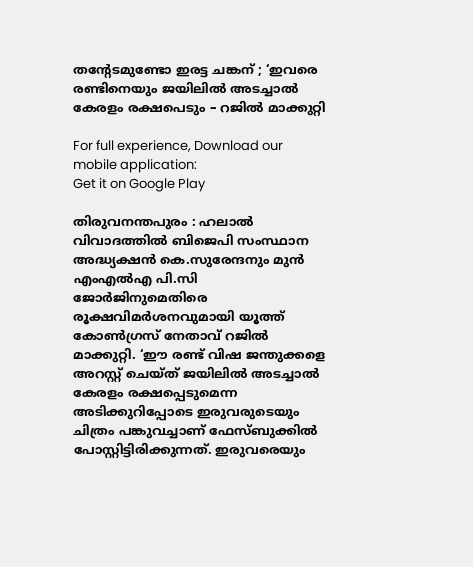തന്റേടമുണ്ടോ ഇരട്ട ചങ്കന് ; ‘ഇവരെ രണ്ടിനെയും ജയിലില്‍ അടച്ചാല്‍ കേരളം രക്ഷപെടും – റജില്‍ മാക്കുറ്റി

For full experience, Download our mobile application:
Get it on Google Play

തിരുവനന്തപുരം : ഹലാല്‍ വിവാദത്തില്‍ ബിജെപി സംസ്ഥാന അദ്ധ്യക്ഷന്‍ കെ.സുരേന്ദനും മുന്‍ എംഎ‍ല്‍എ പി.സി ജോര്‍ജിനുമെതിരെ രൂക്ഷവിമര്‍ശനവുമായി യൂത്ത് കോണ്‍ഗ്രസ് നേതാവ് റജില്‍ മാക്കുറ്റി. ‘ഈ രണ്ട് വിഷ ജന്തുക്കളെ അറസ്റ്റ് ചെയ്ത് ജയിലില്‍ അടച്ചാല്‍ കേരളം രക്ഷപ്പെടുമെന്ന അടിക്കുറിപ്പോടെ ഇരുവരുടെയും ചിത്രം പങ്കുവച്ചാണ് ഫേസ്‌ബുക്കില്‍ പോസ്റ്റിട്ടിരിക്കുന്നത്. ഇരുവരെയും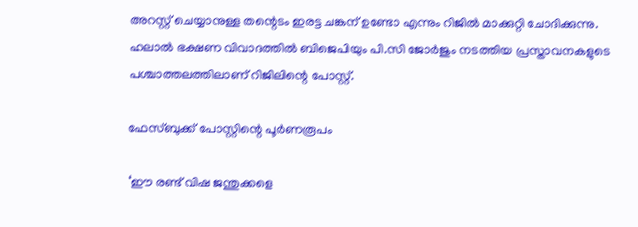അറസ്റ്റ് ചെയ്യാനുള്ള തന്റെടം ഇരട്ട ചങ്കന് ഉണ്ടോ എന്നും റിജില്‍ മാക്കുറ്റി ചോദിക്കുന്നു. ഹലാല്‍ ഭക്ഷണ വിവാദത്തില്‍ ബിജെപിയും പി.സി ജോര്‍ജും നടത്തിയ പ്രസ്താവനകളുടെ പശ്ചാത്തലത്തിലാണ് റിജിലിന്റെ പോസ്റ്റ്.

ഫേസ്‌ബുക്ക് പോസ്റ്റിന്റെ പൂര്‍ണരൂപം

‘ഈ രണ്ട് വിഷ ജന്തുക്കളെ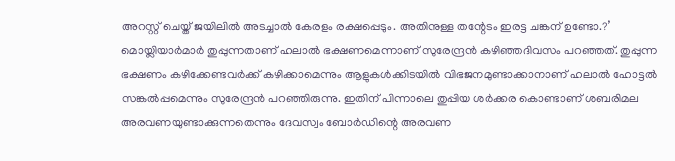അറസ്റ്റ് ചെയ്ത് ജയിലില്‍ അടച്ചാല്‍ കേരളം രക്ഷപ്പെടും. അതിനുള്ള തന്റേടം ഇരട്ട ചങ്കന് ഉണ്ടോ.?’ മൊയ്ലിയാര്‍മാര്‍ തുപ്പുന്നതാണ് ഹലാല്‍ ഭക്ഷണമെന്നാണ് സുരേന്ദ്രന്‍ കഴിഞ്ഞദിവസം പറഞ്ഞത്. തുപ്പുന്ന ഭക്ഷണം കഴിക്കേണ്ടവര്‍ക്ക് കഴിക്കാമെന്നും ആളുകള്‍ക്കിടയില്‍ വിഭജനമുണ്ടാക്കാനാണ് ഹലാല്‍ ഹോട്ടല്‍ സങ്കല്‍പ്പമെന്നും സുരേന്ദ്രന്‍ പറഞ്ഞിരുന്നു. ഇതിന് പിന്നാലെ തുപ്പിയ ശര്‍ക്കര കൊണ്ടാണ് ശബരിമല അരവണയുണ്ടാക്കുന്നതെന്നും ദേവസ്വം ബോര്‍ഡിന്റെ അരവണ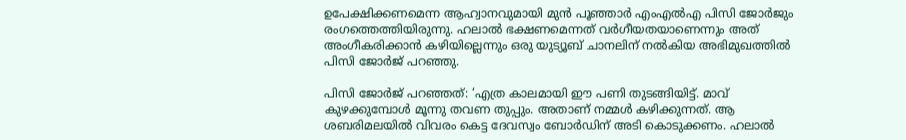ഉപേക്ഷിക്കണമെന്ന ആഹ്വാനവുമായി മുന്‍ പൂഞ്ഞാര്‍ എംഎല്‍എ പിസി ജോര്‍ജും രംഗത്തെത്തിയിരുന്നു. ഹലാല്‍ ഭക്ഷണമെന്നത് വര്‍ഗീയതയാണെന്നും അത് അംഗീകരിക്കാന്‍ കഴിയില്ലെന്നും ഒരു യുട്യൂബ് ചാനലിന് നല്‍കിയ അഭിമുഖത്തില്‍ പിസി ജോര്‍ജ് പറഞ്ഞു.

പിസി ജോര്‍ജ് പറഞ്ഞത്: ‘എത്ര കാലമായി ഈ പണി തുടങ്ങിയിട്ട്. മാവ് കുഴക്കുമ്പോള്‍ മൂന്നു തവണ തുപ്പും. അതാണ് നമ്മള്‍ കഴിക്കുന്നത്. ആ ശബരിമലയില്‍ വിവരം കെട്ട ദേവസ്വം ബോര്‍ഡിന് അടി കൊടുക്കണം. ഹലാല്‍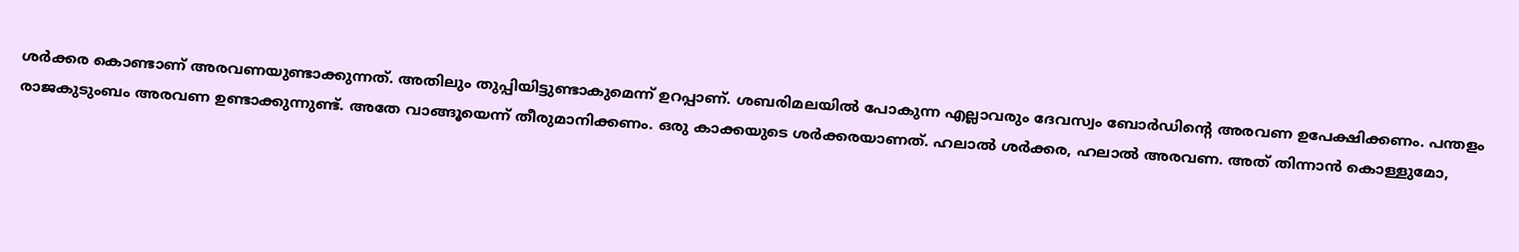ശര്‍ക്കര കൊണ്ടാണ് അരവണയുണ്ടാക്കുന്നത്. അതിലും തുപ്പിയിട്ടുണ്ടാകുമെന്ന് ഉറപ്പാണ്. ശബരിമലയില്‍ പോകുന്ന എല്ലാവരും ദേവസ്വം ബോര്‍ഡിന്റെ അരവണ ഉപേക്ഷിക്കണം. പന്തളം രാജകുടുംബം അരവണ ഉണ്ടാക്കുന്നുണ്ട്. അതേ വാങ്ങൂയെന്ന് തീരുമാനിക്കണം. ഒരു കാക്കയുടെ ശര്‍ക്കരയാണത്. ഹലാല്‍ ശര്‍ക്കര, ഹലാല്‍ അരവണ. അത് തിന്നാന്‍ കൊള്ളുമോ,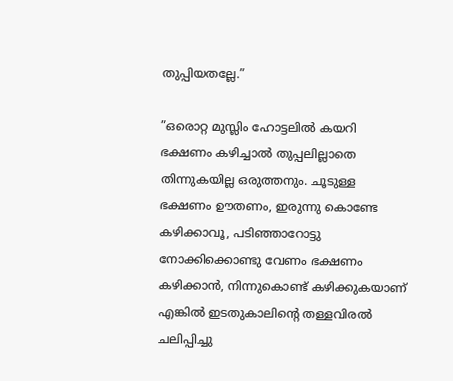തുപ്പിയതല്ലേ.”

”ഒരൊറ്റ മുസ്ലിം ഹോട്ടലില്‍ കയറി ഭക്ഷണം കഴിച്ചാല്‍ തുപ്പലില്ലാതെ തിന്നുകയില്ല ഒരുത്തനും. ചൂടുള്ള ഭക്ഷണം ഊതണം, ഇരുന്നു കൊണ്ടേ കഴിക്കാവൂ, പടിഞ്ഞാറോട്ടു നോക്കിക്കൊണ്ടു വേണം ഭക്ഷണം കഴിക്കാന്‍, നിന്നുകൊണ്ട് കഴിക്കുകയാണ് എങ്കില്‍ ഇടതുകാലിന്റെ തള്ളവിരല്‍ ചലിപ്പിച്ചു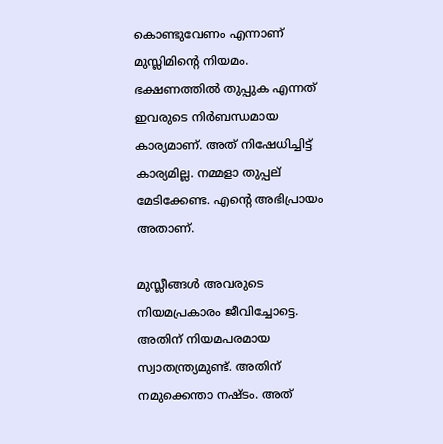കൊണ്ടുവേണം എന്നാണ് മുസ്ലിമിന്റെ നിയമം. ഭക്ഷണത്തില്‍ തുപ്പുക എന്നത് ഇവരുടെ നിര്‍ബന്ധമായ കാര്യമാണ്. അത് നിഷേധിച്ചിട്ട് കാര്യമില്ല. നമ്മളാ തുപ്പല് മേടിക്കേണ്ട. എന്റെ അഭിപ്രായം അതാണ്.

മുസ്ലീങ്ങള്‍ അവരുടെ നിയമപ്രകാരം ജീവിച്ചോട്ടെ. അതിന് നിയമപരമായ സ്വാതന്ത്ര്യമുണ്ട്. അതിന് നമുക്കെന്താ നഷ്ടം. അത്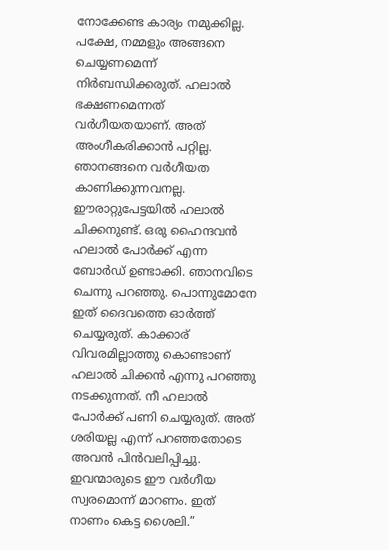നോക്കേണ്ട കാര്യം നമുക്കില്ല. പക്ഷേ, നമ്മളും അങ്ങനെ ചെയ്യണമെന്ന് നിര്‍ബന്ധിക്കരുത്. ഹലാല്‍ ഭക്ഷണമെന്നത് വര്‍ഗീയതയാണ്. അത് അംഗീകരിക്കാന്‍ പറ്റില്ല. ഞാനങ്ങനെ വര്‍ഗീയത കാണിക്കുന്നവനല്ല. ഈരാറ്റുപേട്ടയില്‍ ഹലാല്‍ ചിക്കനുണ്ട്. ഒരു ഹൈന്ദവന്‍ ഹലാല്‍ പോര്‍ക്ക് എന്ന ബോര്‍ഡ് ഉണ്ടാക്കി. ഞാനവിടെ ചെന്നു പറഞ്ഞു. പൊന്നുമോനേ ഇത് ദൈവത്തെ ഓര്‍ത്ത് ചെയ്യരുത്. കാക്കാര് വിവരമില്ലാത്തു കൊണ്ടാണ് ഹലാല്‍ ചിക്കന്‍ എന്നു പറഞ്ഞു നടക്കുന്നത്. നീ ഹലാല്‍ പോര്‍ക്ക് പണി ചെയ്യരുത്. അത് ശരിയല്ല എന്ന് പറഞ്ഞതോടെ അവന്‍ പിന്‍വലിപ്പിച്ചു. ഇവന്മാരുടെ ഈ വര്‍ഗീയ സ്വരമൊന്ന് മാറണം. ഇത് നാണം കെട്ട ശൈലി.”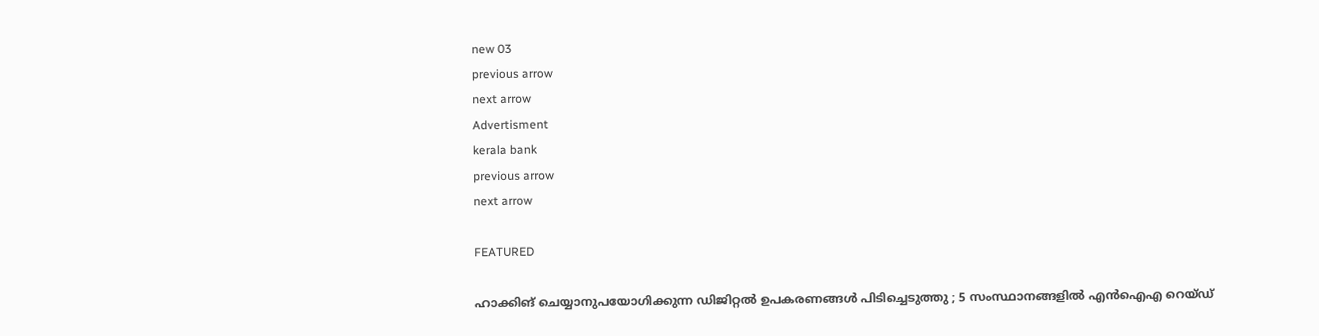new 03
previous arrow
next arrow
Advertisment
kerala bank
previous arrow
next arrow

FEATURED

ഹാക്കിങ് ചെയ്യാനുപയോഗിക്കുന്ന ഡിജിറ്റൽ ഉപകരണങ്ങൾ പിടിച്ചെടുത്തു ; 5 സംസ്ഥാനങ്ങളിൽ എൻഐഎ റെയ്ഡ്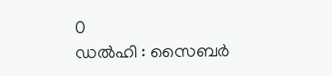0
ഡൽഹി : സൈബർ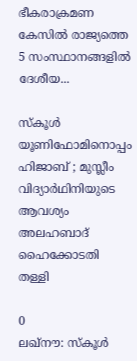ഭീകരാക്രമണ കേസിൽ രാജ്യത്തെ 5 സംസ്ഥാനങ്ങളിൽ ദേശീയ...

സ്‌കൂൾ യൂണിഫോമിനൊപ്പം ഹിജാബ് ; മുസ്ലീം വിദ്യാർഥിനിയുടെ ആവശ്യം അലഹബാദ് ഹൈക്കോടതി തള്ളി

0
ലഖ്‌നൗ: സ്‌കൂള്‍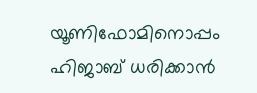യൂണിഫോമിനൊപ്പം ഹിജാബ് ധരിക്കാന്‍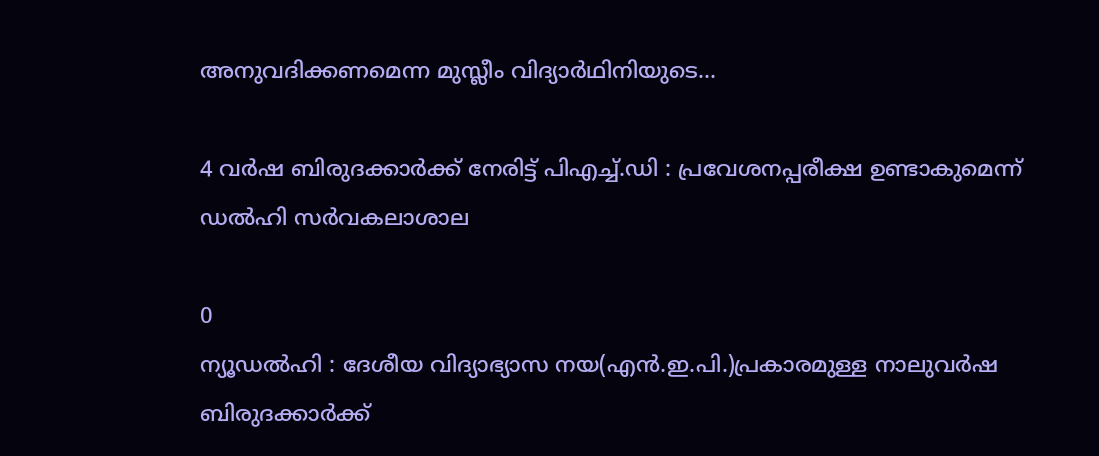അനുവദിക്കണമെന്ന മുസ്ലീം വിദ്യാര്‍ഥിനിയുടെ...

4 വർഷ ബിരുദക്കാർക്ക് നേരിട്ട് പിഎച്ച്.ഡി : പ്രവേശനപ്പരീക്ഷ ഉണ്ടാകുമെന്ന് ഡൽഹി സർവകലാശാല

0
ന്യൂഡൽഹി : ദേശീയ വിദ്യാഭ്യാസ നയ(എൻ.ഇ.പി.)പ്രകാരമുള്ള നാലുവർഷ ബിരുദക്കാർക്ക്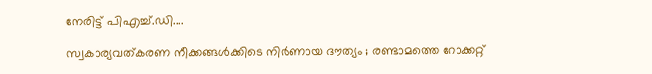നേരിട്ട് പിഎച്ച്.ഡി....

സ്വകാര്യവത്കരണ നീക്കങ്ങൾക്കിടെ നിർണായ ദൗത്യം ; രണ്ടാമത്തെ റോക്കറ്റ്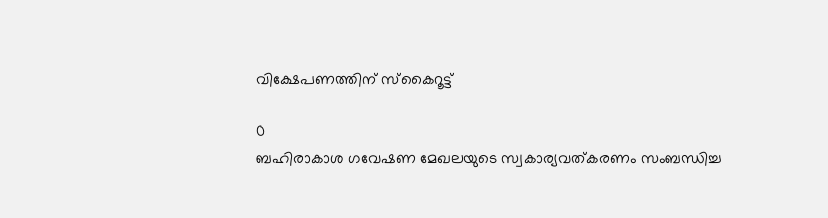വിക്ഷേപണത്തിന് സ്കൈറൂട്ട്

0
ബഹിരാകാശ ഗവേഷണ മേഖലയുടെ സ്വകാര്യവത്കരണം സംബന്ധിച്ച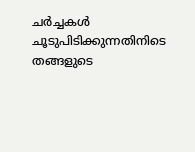ചർച്ചകൾ ചൂടുപിടിക്കുന്നതിനിടെ തങ്ങളുടെ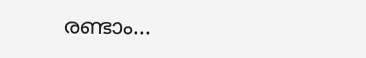രണ്ടാം...